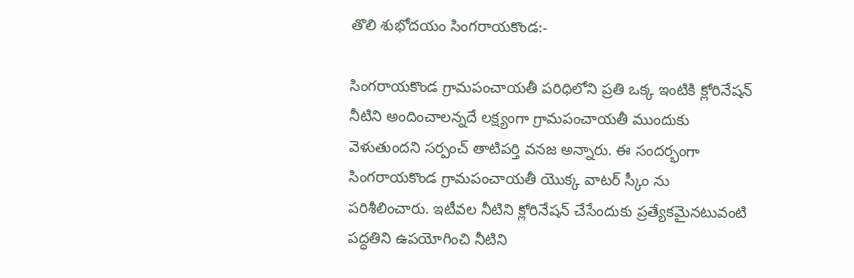తొలి శుభోదయం సింగరాయకొండ:-

సింగరాయకొండ గ్రామపంచాయతీ పరిధిలోని ప్రతి ఒక్క ఇంటికి క్లోరినేషన్ నీటిని అందించాలన్నదే లక్ష్యంగా గ్రామపంచాయతీ ముందుకు వెళుతుందని సర్పంచ్ తాటిపర్తి వనజ అన్నారు. ఈ సందర్భంగా సింగరాయకొండ గ్రామపంచాయతీ యొక్క వాటర్ స్కీం ను పరిశీలించారు. ఇటీవల నీటిని క్లోరినేషన్ చేసేందుకు ప్రత్యేకమైనటువంటి పద్ధతిని ఉపయోగించి నీటిని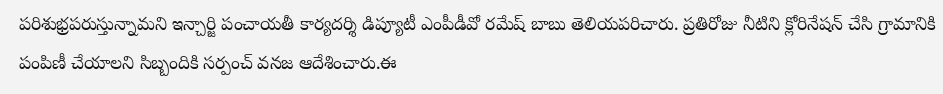పరిశుభ్రపరుస్తున్నామని ఇన్చార్జి పంచాయతీ కార్యదర్శి డిప్యూటీ ఎంపీడీవో రమేష్ బాబు తెలియపరిచారు. ప్రతిరోజు నీటిని క్లోరినేషన్ చేసి గ్రామానికి పంపిణీ చేయాలని సిబ్బందికి సర్పంచ్ వనజ ఆదేశించారు.ఈ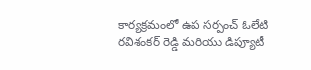కార్యక్రమంలో ఉప సర్పంచ్ ఓలేటి రవిశంకర్ రెడ్డి మరియు డిప్యూటీ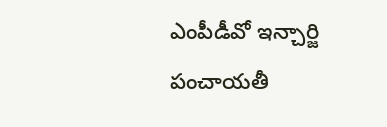ఎంపీడీవో ఇన్చార్జి పంచాయతీ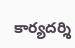కార్యదర్శి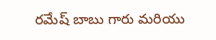రమేష్ బాబు గారు మరియు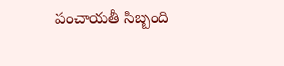పంచాయతీ సిబ్బంది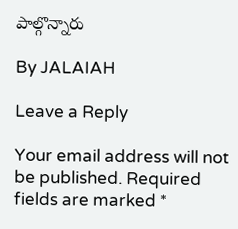పాల్గొన్నారు

By JALAIAH

Leave a Reply

Your email address will not be published. Required fields are marked *